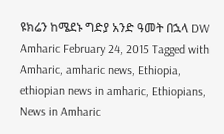ዩክሬን ከሜደኑ ግድያ አንድ ዓመት በኋላ DW Amharic February 24, 2015 Tagged with Amharic, amharic news, Ethiopia, ethiopian news in amharic, Ethiopians, News in Amharic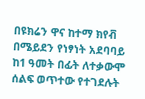በዩክሬን ዋና ከተማ ክየቭ በሜይደን የነፃነት አደባባይ ከ1 ዓመት በፊት ለተቃውሞ ሰልፍ ወጥተው የተገደሉት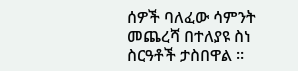ሰዎች ባለፈው ሳምንት መጨረሻ በተለያዩ ስነ ስርዓቶች ታስበዋል ።